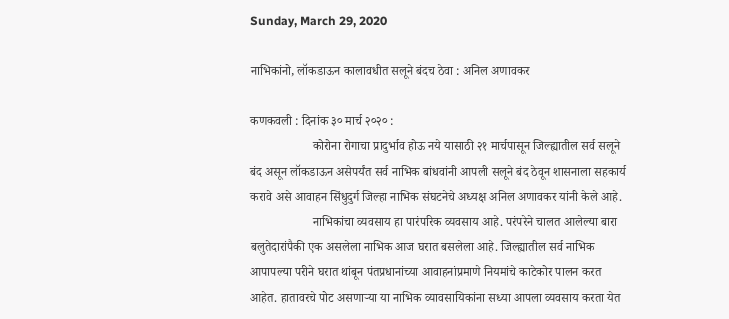Sunday, March 29, 2020

नाभिकांनो, लॉकडाऊन कालावधीत सलूने बंदच ठेवा : अनिल अणावकर

कणकवली : दिनांक ३० मार्च २०२० :
                    कोरोना रोगाचा प्रादुर्भाव होऊ नये यासाठी २१ मार्चपासून जिल्ह्यातील सर्व सलूने बंद असून लॉकडाऊन असेपर्यंत सर्व नाभिक बांधवांनी आपली सलूने बंद ठेवून शासनाला सहकार्य करावे असे आवाहन सिंधुदुर्ग जिल्हा नाभिक संघटनेचे अध्यक्ष अनिल अणावकर यांनी केले आहे.
                    नाभिकांचा व्यवसाय हा पारंपरिक व्यवसाय आहे. परंपरेने चालत आलेल्या बारा बलुतेदारांपैकी एक असलेला नाभिक आज घरात बसलेला आहे. जिल्ह्यातील सर्व नाभिक आपापल्या परीने घरात थांबून पंतप्रधानांच्या आवाहनांप्रमाणे नियमांचे काटेकोर पालन करत आहेत. हातावरचे पोट असणाऱ्या या नाभिक व्यावसायिकांना सध्या आपला व्यवसाय करता येत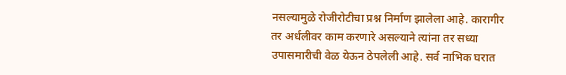नसल्यामुळे रोजीरोटीचा प्रश्न निर्माण झालेला आहे. कारागीर तर अर्धलीवर काम करणारे असल्याने त्यांना तर सध्या उपासमारीची वेळ येऊन ठेपलेली आहे. सर्व नाभिक घरात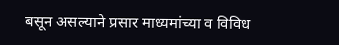बसून असल्याने प्रसार माध्यमांच्या व विविध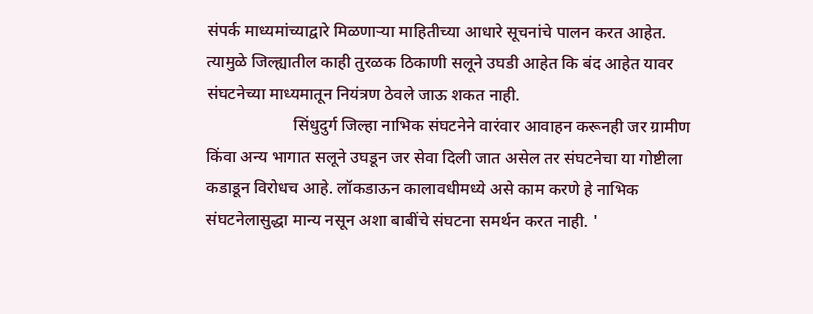संपर्क माध्यमांच्याद्वारे मिळणाऱ्या माहितीच्या आधारे सूचनांचे पालन करत आहेत. त्यामुळे जिल्ह्यातील काही तुरळक ठिकाणी सलूने उघडी आहेत कि बंद आहेत यावर संघटनेच्या माध्यमातून नियंत्रण ठेवले जाऊ शकत नाही.
                     सिंधुदुर्ग जिल्हा नाभिक संघटनेने वारंवार आवाहन करूनही जर ग्रामीण किंवा अन्य भागात सलूने उघडून जर सेवा दिली जात असेल तर संघटनेचा या गोष्टीला कडाडून विरोधच आहे. लॉकडाऊन कालावधीमध्ये असे काम करणे हे नाभिक संघटनेलासुद्धा मान्य नसून अशा बाबींचे संघटना समर्थन करत नाही. '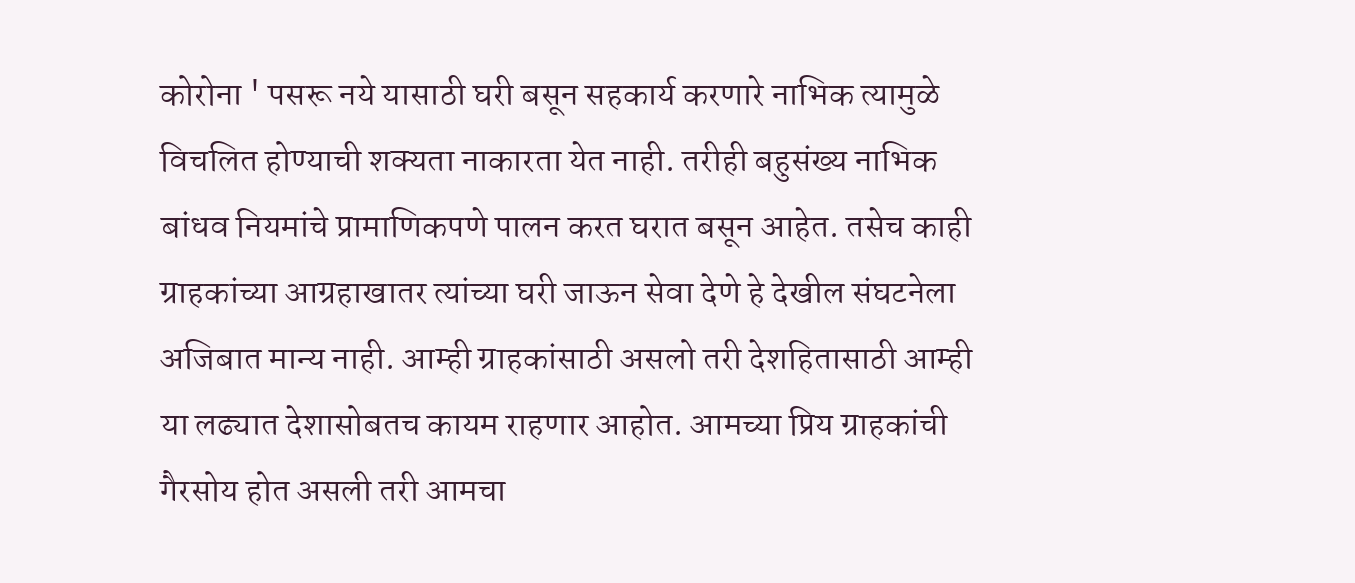कोरोना ' पसरू नये यासाठी घरी बसून सहकार्य करणारे नाभिक त्यामुळे विचलित होण्याची शक्यता नाकारता येत नाही. तरीही बहुसंख्य नाभिक बांधव नियमांचे प्रामाणिकपणे पालन करत घरात बसून आहेत. तसेच काही ग्राहकांच्या आग्रहाखातर त्यांच्या घरी जाऊन सेवा देणे हे देखील संघटनेला अजिबात मान्य नाही. आम्ही ग्राहकांसाठी असलो तरी देशहितासाठी आम्ही या लढ्यात देशासोबतच कायम राहणार आहोत. आमच्या प्रिय ग्राहकांची गैरसोय होत असली तरी आमचा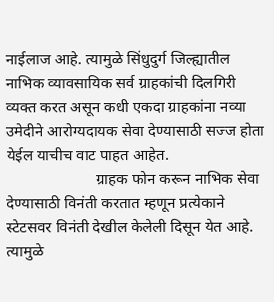नाईलाज आहे. त्यामुळे सिंधुदुर्ग जिल्ह्यातील नाभिक व्यावसायिक सर्व ग्राहकांची दिलगिरी व्यक्त करत असून कधी एकदा ग्राहकांना नव्या उमेदीने आरोग्यदायक सेवा देण्यासाठी सज्ज होता येईल याचीच वाट पाहत आहेत.
                       ग्राहक फोन करून नाभिक सेवा देण्यासाठी विनंती करतात म्हणून प्रत्येकाने स्टेटसवर विनंती देखील केलेली दिसून येत आहे. त्यामुळे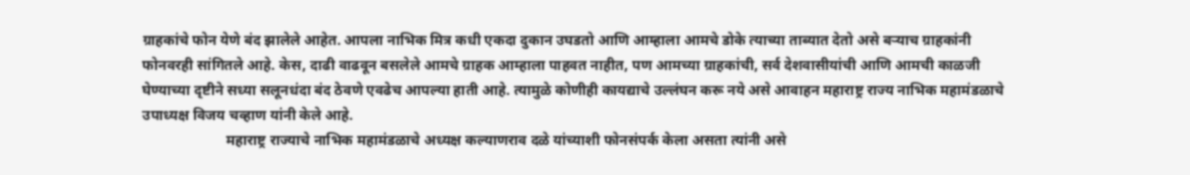ग्राहकांचे फोन येणे बंद झालेले आहेत. आपला नाभिक मित्र कधी एकदा दुकान उघडतो आणि आम्हाला आमचे डोके त्याच्या ताब्यात देतो असे बऱ्याच ग्राहकांनी फोनवरही सांगितले आहे. केस, दाढी वाढवून बसलेले आमचे ग्राहक आम्हाला पाहवत नाहीत, पण आमच्या ग्राहकांची, सर्व देशवासीयांची आणि आमची काळजी घेण्याच्या दृष्टीने सध्या सलूनधंदा बंद ठेवणे एवढेच आपल्या हाती आहे. त्यामुळे कोणीही कायद्याचे उल्लंघन करू नये असे आवाहन महाराष्ट्र राज्य नाभिक महामंडळाचे उपाध्यक्ष विजय चव्हाण यांनी केले आहे.
                       महाराष्ट्र राज्याचे नाभिक महामंडळाचे अध्यक्ष कल्याणराव दळे यांच्याशी फोनसंपर्क केला असता त्यांनी असे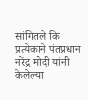सांगितले कि प्रत्येकाने पंतप्रधान नरेंद्र मोदी यांनी केलेल्या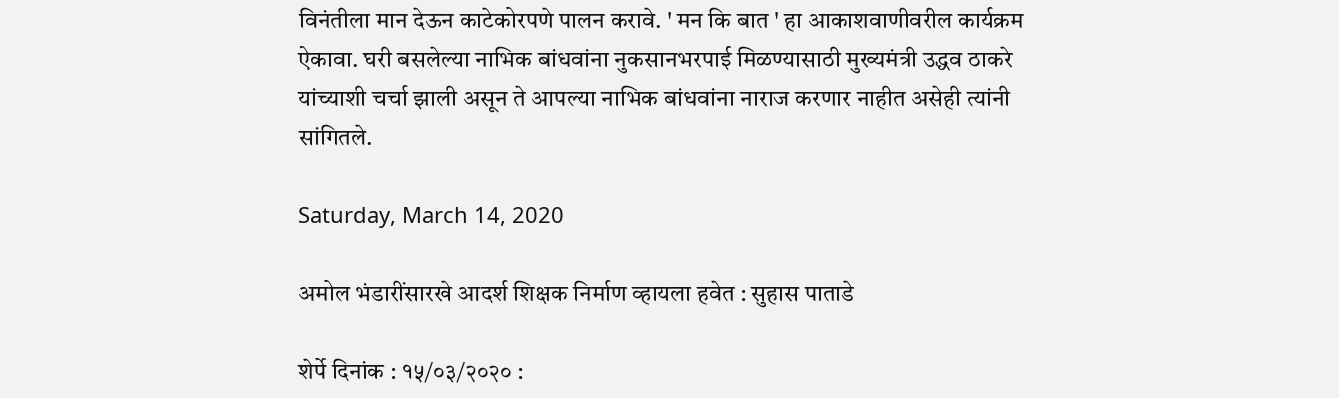विनंतीला मान देऊन काटेकोरपणे पालन करावे. ' मन कि बात ' हा आकाशवाणीवरील कार्यक्रम ऐकावा. घरी बसलेल्या नाभिक बांधवांना नुकसानभरपाई मिळण्यासाठी मुख्यमंत्री उद्धव ठाकरे यांच्याशी चर्चा झाली असून ते आपल्या नाभिक बांधवांना नाराज करणार नाहीत असेही त्यांनी सांगितले.

Saturday, March 14, 2020

अमोल भंडारींसारखे आदर्श शिक्षक निर्माण व्हायला हवेत : सुहास पाताडे

शेर्पे दिनांक : १५/०३/२०२० :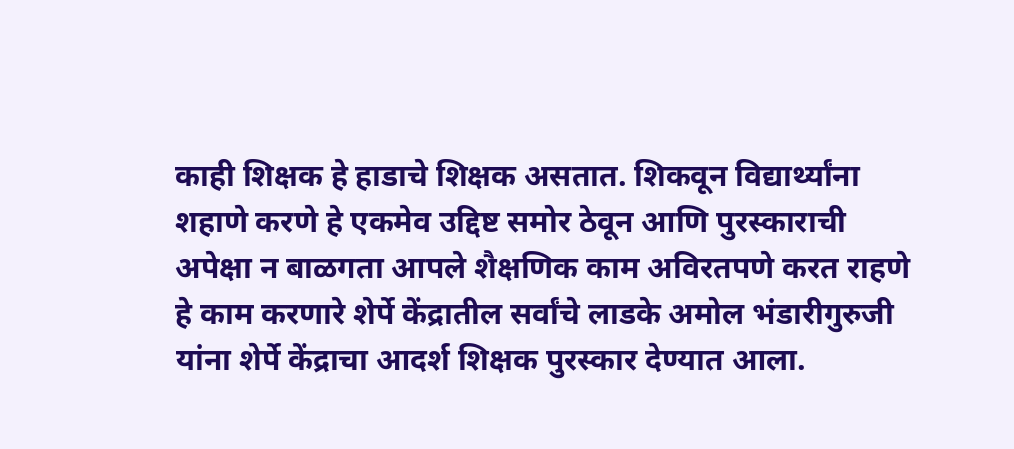काही शिक्षक हे हाडाचे शिक्षक असतात. शिकवून विद्यार्थ्यांना शहाणे करणे हे एकमेव उद्दिष्ट समोर ठेवून आणि पुरस्काराची अपेक्षा न बाळगता आपले शैक्षणिक काम अविरतपणे करत राहणे हे काम करणारे शेर्पे केंद्रातील सर्वांचे लाडके अमोल भंडारीगुरुजी यांना शेर्पे केंद्राचा आदर्श शिक्षक पुरस्कार देण्यात आला.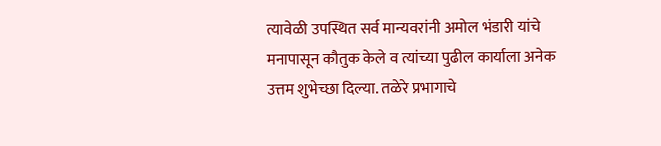त्यावेळी उपस्थित सर्व मान्यवरांनी अमोल भंडारी यांचे मनापासून कौतुक केले व त्यांच्या पुढील कार्याला अनेक उत्तम शुभेच्छा दिल्या. तळेरे प्रभागाचे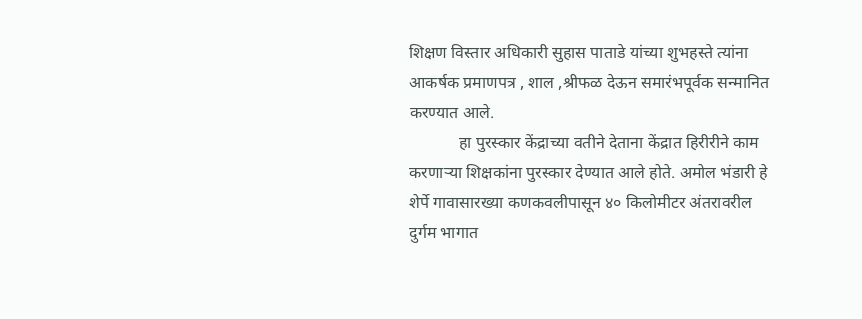शिक्षण विस्तार अधिकारी सुहास पाताडे यांच्या शुभहस्ते त्यांना आकर्षक प्रमाणपत्र , शाल ,श्रीफळ देऊन समारंभपूर्वक सन्मानित करण्यात आले.
            हा पुरस्कार केंद्राच्या वतीने देताना केंद्रात हिरीरीने काम करणाऱ्या शिक्षकांना पुरस्कार देण्यात आले होते. अमोल भंडारी हे शेर्पे गावासारख्या कणकवलीपासून ४० किलोमीटर अंतरावरील दुर्गम भागात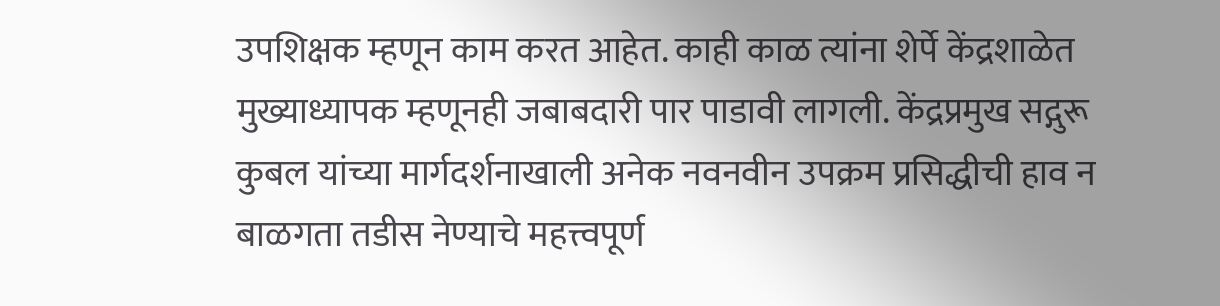उपशिक्षक म्हणून काम करत आहेत. काही काळ त्यांना शेर्पे केंद्रशाळेत मुख्याध्यापक म्हणूनही जबाबदारी पार पाडावी लागली. केंद्रप्रमुख सद्गुरू कुबल यांच्या मार्गदर्शनाखाली अनेक नवनवीन उपक्रम प्रसिद्धीची हाव न बाळगता तडीस नेण्याचे महत्त्वपूर्ण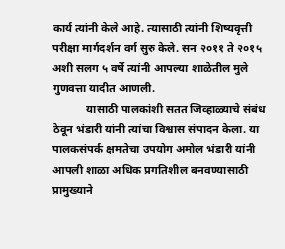कार्य त्यांनी केले आहे. त्यासाठी त्यांनी शिष्यवृत्ती परीक्षा मार्गदर्शन वर्ग सुरु केले. सन २०११ ते २०१५ अशी सलग ५ वर्षे त्यांनी आपल्या शाळेतील मुले गुणवत्ता यादीत आणली.
            यासाठी पालकांशी सतत जिव्हाळ्याचे संबंध ठेवून भंडारी यांनी त्यांचा विश्वास संपादन केला. या पालकसंपर्क क्षमतेचा उपयोग अमोल भंडारी यांनी आपली शाळा अधिक प्रगतिशील बनवण्यासाठी प्रामुख्याने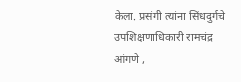केला. प्रसंगी त्यांना सिंधदुर्गचे उपशिक्षणाधिकारी रामचंद्र आंगणे ,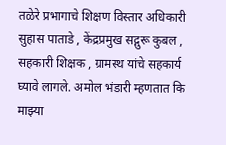तळेरे प्रभागाचे शिक्षण विस्तार अधिकारी सुहास पाताडे , केंद्रप्रमुख सद्गुरू कुबल , सहकारी शिक्षक , ग्रामस्थ यांचे सहकार्य घ्यावे लागले. अमोल भंडारी म्हणतात कि माझ्या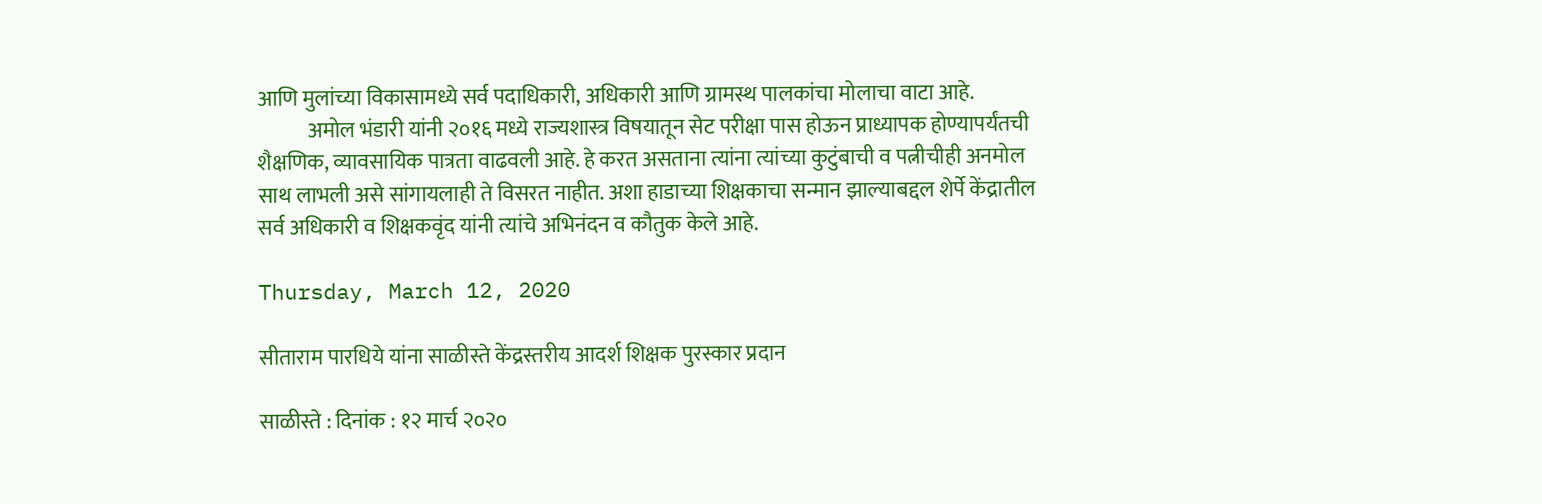आणि मुलांच्या विकासामध्ये सर्व पदाधिकारी, अधिकारी आणि ग्रामस्थ पालकांचा मोलाचा वाटा आहे.
            अमोल भंडारी यांनी २०१६ मध्ये राज्यशास्त्र विषयातून सेट परीक्षा पास होऊन प्राध्यापक होण्यापर्यंतची शैक्षणिक, व्यावसायिक पात्रता वाढवली आहे. हे करत असताना त्यांना त्यांच्या कुटुंबाची व पत्नीचीही अनमोल साथ लाभली असे सांगायलाही ते विसरत नाहीत. अशा हाडाच्या शिक्षकाचा सन्मान झाल्याबद्दल शेर्पे केंद्रातील सर्व अधिकारी व शिक्षकवृंद यांनी त्यांचे अभिनंदन व कौतुक केले आहे.

Thursday, March 12, 2020

सीताराम पारधिये यांना साळीस्ते केंद्रस्तरीय आदर्श शिक्षक पुरस्कार प्रदान

साळीस्ते : दिनांक : १२ मार्च २०२०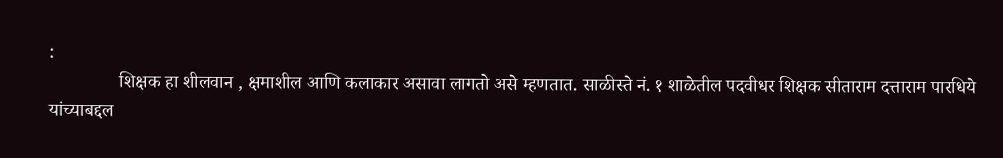:
               शिक्षक हा शीलवान , क्षमाशील आणि कलाकार असावा लागतो असे म्हणतात. साळीस्ते नं. १ शाळेतील पदवीधर शिक्षक सीताराम दत्ताराम पारधिये यांच्याबद्दल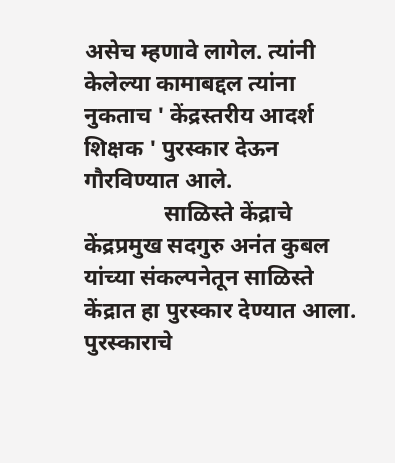असेच म्हणावे लागेल. त्यांनी केलेल्या कामाबद्दल त्यांना नुकताच ' केंद्रस्तरीय आदर्श शिक्षक ' पुरस्कार देऊन गौरविण्यात आले.
              साळिस्ते केंद्राचे केंद्रप्रमुख सदगुरु अनंत कुबल यांच्या संकल्पनेतून साळिस्ते केंद्रात हा पुरस्कार देण्यात आला. पुरस्काराचे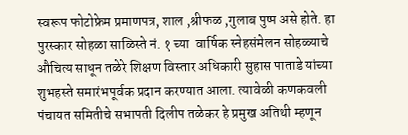स्वरूप फोटोफ्रेम प्रमाणपत्र, शाल ,श्रीफळ ,गुलाब पुष्प असे होते. हा पुरस्कार सोहळा साळिस्ते नं. १ च्या  वार्षिक स्नेहसंमेलन सोहळ्याचे औचित्य साधून तळेरे शिक्षण विस्तार अधिकारी सुहास पाताडे यांच्या शुभहस्ते समारंभपूर्वक प्रदान करण्यात आला. त्यावेळी कणकवली पंचायत समितीचे सभापती दिलीप तळेकर हे प्रमुख अतिथी म्हणून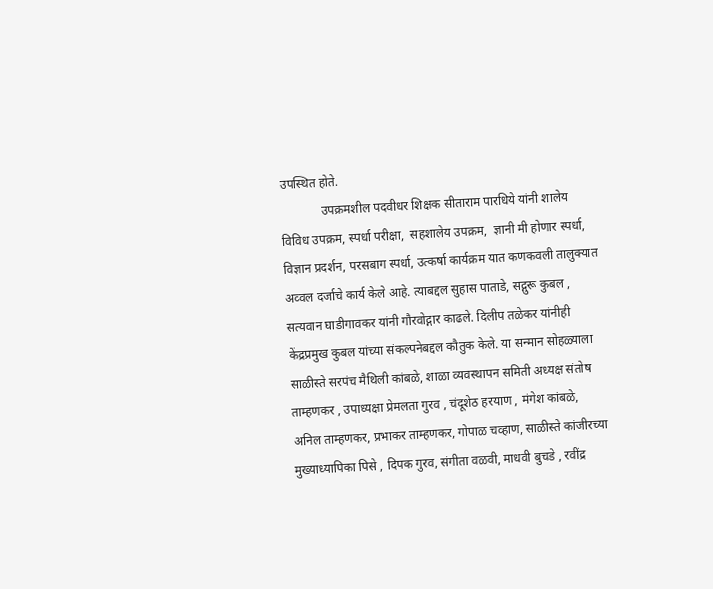उपस्थित होते.
             उपक्रमशील पदवीधर शिक्षक सीताराम पारधिये यांनी शालेय विविध उपक्रम, स्पर्धा परीक्षा,  सहशालेय उपक्रम,  ज्ञानी मी होणार स्पर्धा, विज्ञान प्रदर्शन, परसबाग स्पर्धा, उत्कर्षा कार्यक्रम यात कणकवली तालुक्यात अव्वल दर्जाचे कार्य केले आहे. त्याबद्दल सुहास पाताडे, सद्गुरू कुबल , सत्यवान घाडीगावकर यांनी गौरवोद्गार काढले. दिलीप तळेकर यांनीही केंद्रप्रमुख कुबल यांच्या संकल्पनेबद्दल कौतुक केले. या सन्मान सोहळ्याला साळीस्ते सरपंच मैथिली कांबळे, शाळा व्यवस्थापन समिती अध्यक्ष संतोष ताम्हणकर , उपाध्यक्षा प्रेमलता गुरव , चंदूशेठ हरयाण , मंगेश कांबळे, अनिल ताम्हणकर, प्रभाकर ताम्हणकर, गोपाळ चव्हाण, साळीस्ते कांजीरच्या मुख्याध्यापिका पिसे , दिपक गुरव, संगीता वळवी, माधवी बुचडे , रवींद्र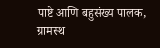पाष्टे आणि बहुसंख्य पालक, ग्रामस्थ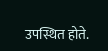उपस्थित होते.